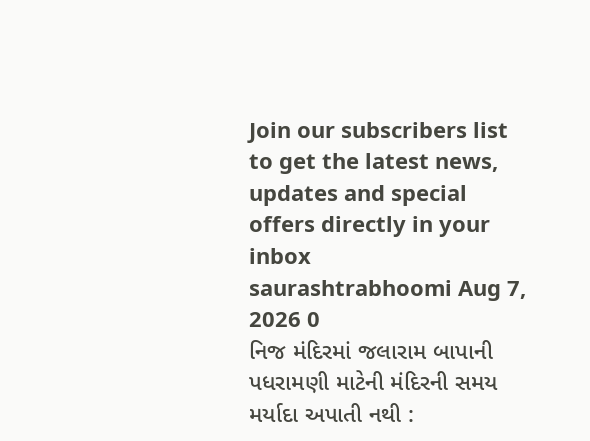Join our subscribers list to get the latest news, updates and special offers directly in your inbox
saurashtrabhoomi Aug 7, 2026 0
નિજ મંદિરમાં જલારામ બાપાની પધરામણી માટેની મંદિરની સમય મર્યાદા અપાતી નથી :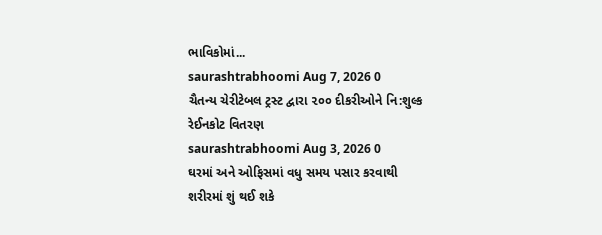ભાવિકોમાં...
saurashtrabhoomi Aug 7, 2026 0
ચૈતન્ય ચેરીટેબલ ટ્રસ્ટ દ્વારા ૨૦૦ દીકરીઓને નિ:શુલ્ક રેઈનકોટ વિતરણ
saurashtrabhoomi Aug 3, 2026 0
ઘરમાં અને ઓફિસમાં વધુ સમય પસાર કરવાથી શરીરમાં શું થઈ શકે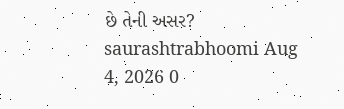છે તેની અસર?
saurashtrabhoomi Aug 4, 2026 0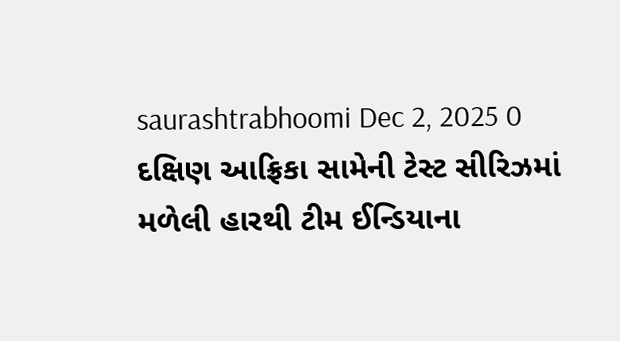saurashtrabhoomi Dec 2, 2025 0
દક્ષિણ આફ્રિકા સામેની ટેસ્ટ સીરિઝમાં મળેલી હારથી ટીમ ઈન્ડિયાના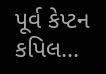પૂર્વ કેપ્ટન કપિલ...